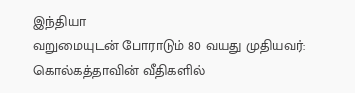இந்தியா
வறுமையுடன் போராடும் 80 வயது முதியவர்: கொல்கத்தாவின் வீதிகளில்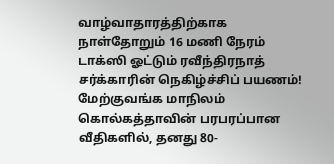வாழ்வாதாரத்திற்காக நாள்தோறும் 16 மணி நேரம் டாக்ஸி ஓட்டும் ரவீந்திரநாத் சர்க்காரின் நெகிழ்ச்சிப் பயணம்!
மேற்குவங்க மாநிலம் கொல்கத்தாவின் பரபரப்பான வீதிகளில், தனது 80-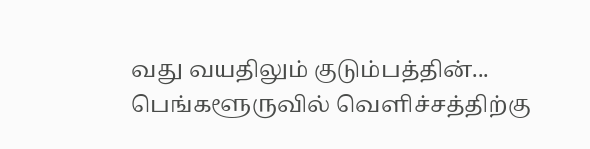வது வயதிலும் குடும்பத்தின்...
பெங்களூருவில் வெளிச்சத்திற்கு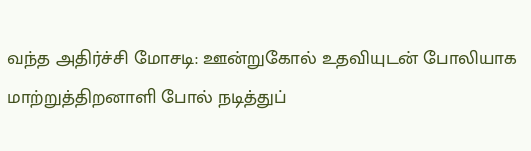வந்த அதிர்ச்சி மோசடி: ஊன்றுகோல் உதவியுடன் போலியாக மாற்றுத்திறனாளி போல் நடித்துப்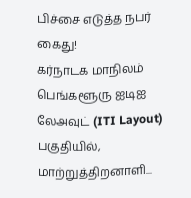பிச்சை எடுத்த நபர் கைது!
கர்நாடக மாநிலம் பெங்களூரு ஐடிஐ லேஅவுட் (ITI Layout) பகுதியில், மாற்றுத்திறனாளி...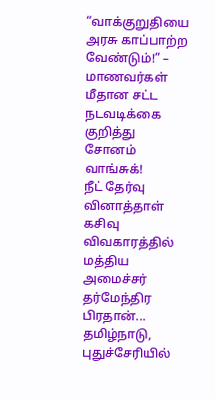“வாக்குறுதியை அரசு காப்பாற்ற வேண்டும்!” – மாணவர்கள் மீதான சட்ட நடவடிக்கை குறித்து சோனம் வாங்சுக்!
நீட் தேர்வு வினாத்தாள் கசிவு விவகாரத்தில் மத்திய அமைச்சர் தர்மேந்திர பிரதான்...
தமிழ்நாடு, புதுச்சேரியில்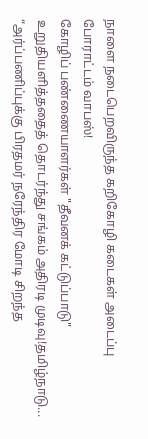நாளை நடைபெறவிருந்த கறிகோழி கடைகள் அடைப்பு போராட்டம் வாபஸ்!
கோழிப் பண்ணையாளர்கள் "தீவனக் கட்டுப்பாடு" உறுதியளித்ததைத் தொடர்ந்து சங்கம் அதிரடி முடிவு!தமிழ்நாடு...
“அர்ப்பணிப்புக்கு பிரதமர் நரேந்திர மோடி சிறந்த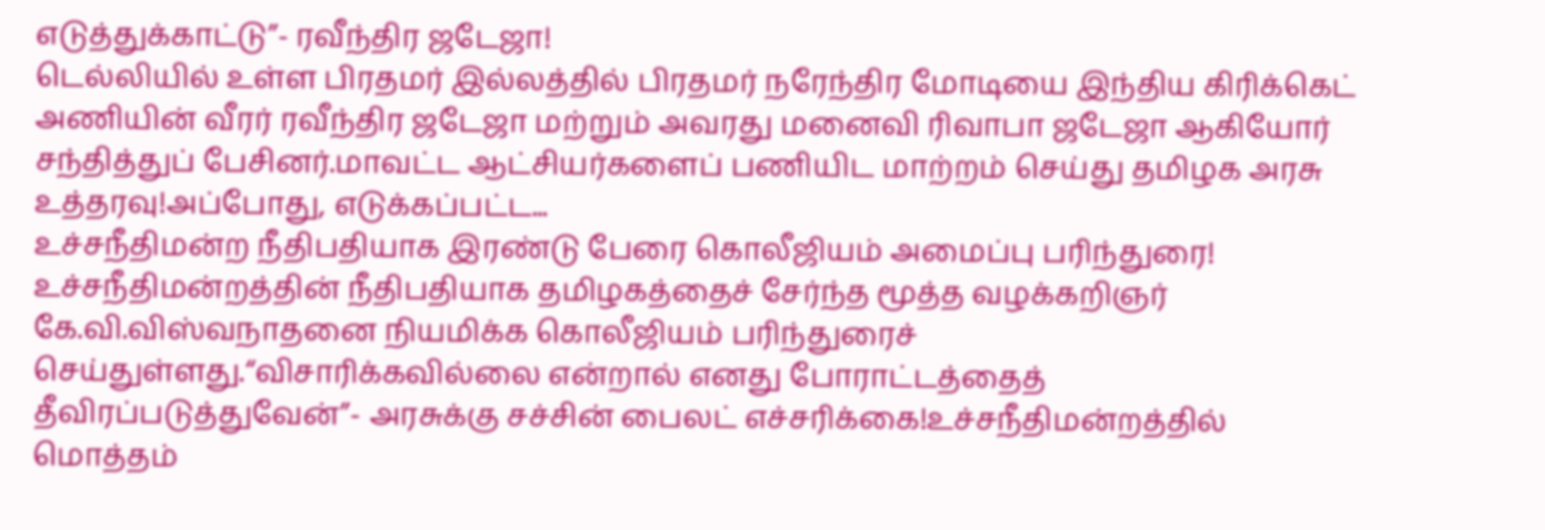எடுத்துக்காட்டு”- ரவீந்திர ஜடேஜா!
டெல்லியில் உள்ள பிரதமர் இல்லத்தில் பிரதமர் நரேந்திர மோடியை இந்திய கிரிக்கெட் அணியின் வீரர் ரவீந்திர ஜடேஜா மற்றும் அவரது மனைவி ரிவாபா ஜடேஜா ஆகியோர் சந்தித்துப் பேசினர்.மாவட்ட ஆட்சியர்களைப் பணியிட மாற்றம் செய்து தமிழக அரசு உத்தரவு!அப்போது, எடுக்கப்பட்ட...
உச்சநீதிமன்ற நீதிபதியாக இரண்டு பேரை கொலீஜியம் அமைப்பு பரிந்துரை!
உச்சநீதிமன்றத்தின் நீதிபதியாக தமிழகத்தைச் சேர்ந்த மூத்த வழக்கறிஞர் கே.வி.விஸ்வநாதனை நியமிக்க கொலீஜியம் பரிந்துரைச் செய்துள்ளது.“விசாரிக்கவில்லை என்றால் எனது போராட்டத்தைத் தீவிரப்படுத்துவேன்”- அரசுக்கு சச்சின் பைலட் எச்சரிக்கை!உச்சநீதிமன்றத்தில் மொத்தம்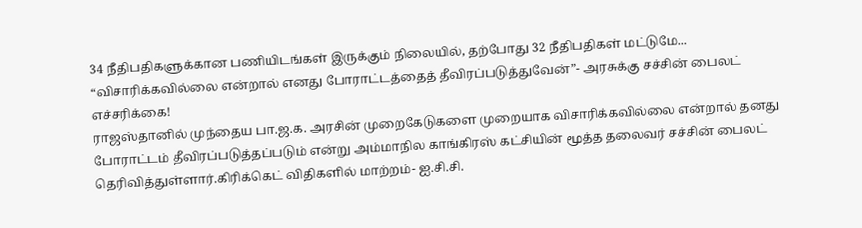34 நீதிபதிகளுக்கான பணியிடங்கள் இருக்கும் நிலையில், தற்போது 32 நீதிபதிகள் மட்டுமே...
“விசாரிக்கவில்லை என்றால் எனது போராட்டத்தைத் தீவிரப்படுத்துவேன்”- அரசுக்கு சச்சின் பைலட் எச்சரிக்கை!
ராஜஸ்தானில் முந்தைய பா.ஜ.க. அரசின் முறைகேடுகளை முறையாக விசாரிக்கவில்லை என்றால் தனது போராட்டம் தீவிரப்படுத்தப்படும் என்று அம்மாநில காங்கிரஸ் கட்சியின் மூத்த தலைவர் சச்சின் பைலட் தெரிவித்துள்ளார்.கிரிக்கெட் விதிகளில் மாற்றம்- ஐ.சி.சி.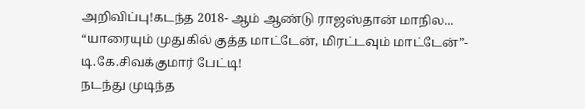அறிவிப்பு!கடந்த 2018- ஆம் ஆண்டு ராஜஸ்தான் மாநில...
“யாரையும் முதுகில் குத்த மாட்டேன், மிரட்டவும் மாட்டேன்”- டி.கே.சிவக்குமார் பேட்டி!
நடந்து முடிந்த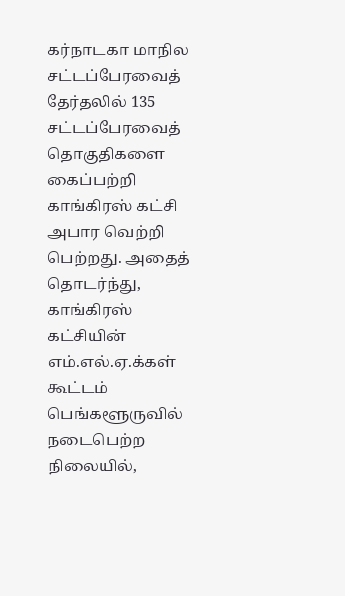கர்நாடகா மாநில சட்டப்பேரவைத் தேர்தலில் 135 சட்டப்பேரவைத் தொகுதிகளை கைப்பற்றி காங்கிரஸ் கட்சி அபார வெற்றி பெற்றது. அதைத் தொடர்ந்து, காங்கிரஸ் கட்சியின் எம்.எல்.ஏ.க்கள் கூட்டம் பெங்களூருவில் நடைபெற்ற நிலையில்,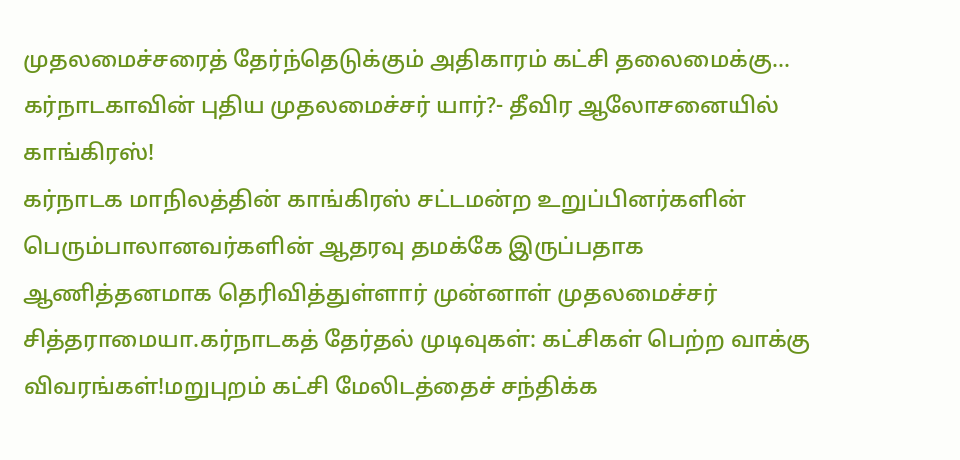முதலமைச்சரைத் தேர்ந்தெடுக்கும் அதிகாரம் கட்சி தலைமைக்கு...
கர்நாடகாவின் புதிய முதலமைச்சர் யார்?- தீவிர ஆலோசனையில் காங்கிரஸ்!
கர்நாடக மாநிலத்தின் காங்கிரஸ் சட்டமன்ற உறுப்பினர்களின் பெரும்பாலானவர்களின் ஆதரவு தமக்கே இருப்பதாக ஆணித்தனமாக தெரிவித்துள்ளார் முன்னாள் முதலமைச்சர் சித்தராமையா.கர்நாடகத் தேர்தல் முடிவுகள்: கட்சிகள் பெற்ற வாக்கு விவரங்கள்!மறுபுறம் கட்சி மேலிடத்தைச் சந்திக்க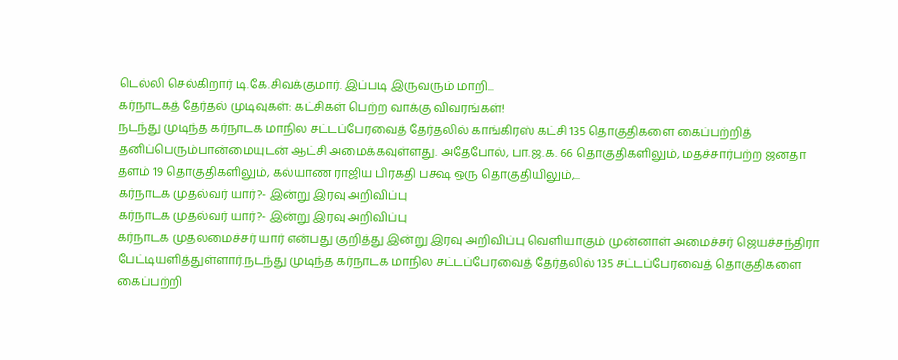டெல்லி செல்கிறார் டி.கே.சிவக்குமார். இப்படி இருவரும் மாறி...
கர்நாடகத் தேர்தல் முடிவுகள்: கட்சிகள் பெற்ற வாக்கு விவரங்கள்!
நடந்து முடிந்த கர்நாடக மாநில சட்டப்பேரவைத் தேர்தலில் காங்கிரஸ் கட்சி 135 தொகுதிகளை கைப்பற்றித் தனிப்பெரும்பான்மையுடன் ஆட்சி அமைக்கவுள்ளது. அதேபோல், பா.ஜ.க. 66 தொகுதிகளிலும், மதச்சார்பற்ற ஜனதா தளம் 19 தொகுதிகளிலும், கல்யாண ராஜிய பிரகதி பக்ஷ ஒரு தொகுதியிலும்,...
கர்நாடக முதல்வர் யார்?- இன்று இரவு அறிவிப்பு
கர்நாடக முதல்வர் யார்?- இன்று இரவு அறிவிப்பு
கர்நாடக முதலமைச்சர் யார் என்பது குறித்து இன்று இரவு அறிவிப்பு வெளியாகும் முன்னாள் அமைச்சர் ஜெயச்சந்திரா பேட்டியளித்துள்ளார்.நடந்து முடிந்த கர்நாடக மாநில சட்டப்பேரவைத் தேர்தலில் 135 சட்டப்பேரவைத் தொகுதிகளை கைப்பற்றி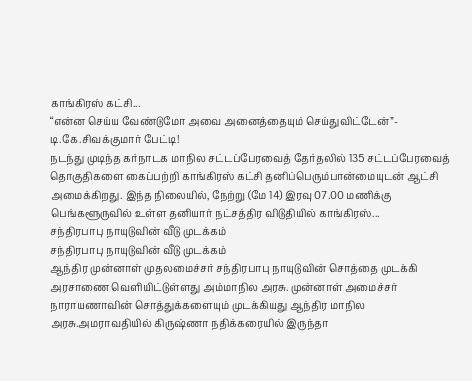காங்கிரஸ் கட்சி...
“என்ன செய்ய வேண்டுமோ அவை அனைத்தையும் செய்துவிட்டேன்”- டி.கே.சிவக்குமார் பேட்டி!
நடந்து முடிந்த கர்நாடக மாநில சட்டப்பேரவைத் தேர்தலில் 135 சட்டப்பேரவைத் தொகுதிகளை கைப்பற்றி காங்கிரஸ் கட்சி தனிப்பெரும்பான்மையுடன் ஆட்சி அமைக்கிறது. இந்த நிலையில், நேற்று (மே 14) இரவு 07.00 மணிக்கு பெங்களூருவில் உள்ள தனியார் நட்சத்திர விடுதியில் காங்கிரஸ்...
சந்திரபாபு நாயுடுவின் வீடு முடக்கம்
சந்திரபாபு நாயுடுவின் வீடு முடக்கம்
ஆந்திர முன்னாள் முதலமைச்சர் சந்திரபாபு நாயுடுவின் சொத்தை முடக்கி அரசாணை வெளியிட்டுள்ளது அம்மாநில அரசு. முன்னாள் அமைச்சர் நாராயணாவின் சொத்துக்களையும் முடக்கியது ஆந்திர மாநில அரசு.அமராவதியில் கிருஷ்ணா நதிக்கரையில் இருந்தா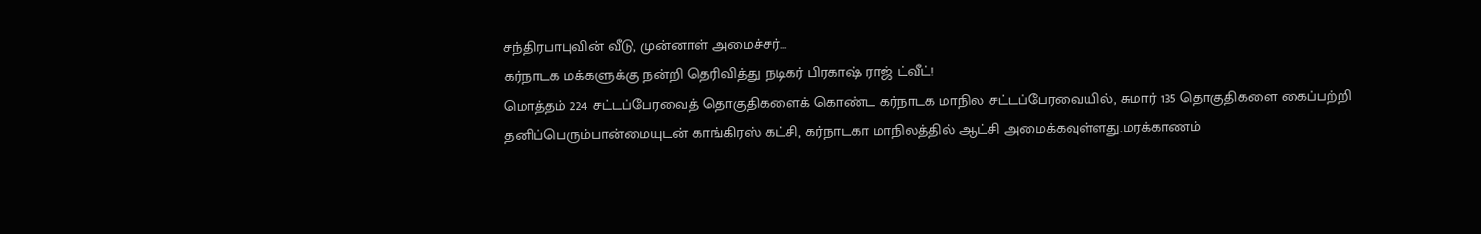சந்திரபாபுவின் வீடு, முன்னாள் அமைச்சர்...
கர்நாடக மக்களுக்கு நன்றி தெரிவித்து நடிகர் பிரகாஷ் ராஜ் ட்வீட்!
மொத்தம் 224 சட்டப்பேரவைத் தொகுதிகளைக் கொண்ட கர்நாடக மாநில சட்டப்பேரவையில், சுமார் 135 தொகுதிகளை கைப்பற்றி தனிப்பெரும்பான்மையுடன் காங்கிரஸ் கட்சி, கர்நாடகா மாநிலத்தில் ஆட்சி அமைக்கவுள்ளது.மரக்காணம்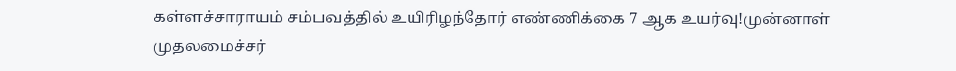கள்ளச்சாராயம் சம்பவத்தில் உயிரிழந்தோர் எண்ணிக்கை 7 ஆக உயர்வு!முன்னாள் முதலமைச்சர்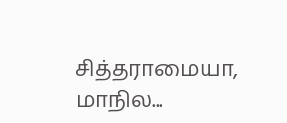சித்தராமையா, மாநில...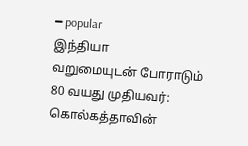━ popular
இந்தியா
வறுமையுடன் போராடும் 80 வயது முதியவர்: கொல்கத்தாவின்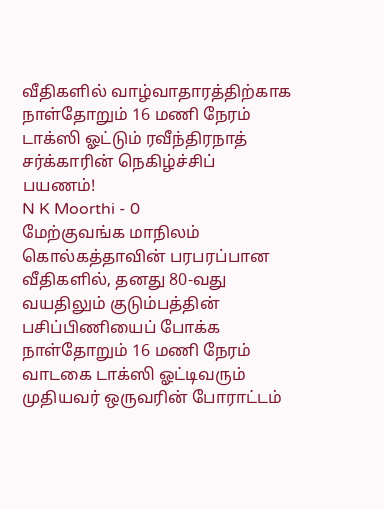வீதிகளில் வாழ்வாதாரத்திற்காக நாள்தோறும் 16 மணி நேரம் டாக்ஸி ஓட்டும் ரவீந்திரநாத் சர்க்காரின் நெகிழ்ச்சிப் பயணம்!
N K Moorthi - 0
மேற்குவங்க மாநிலம் கொல்கத்தாவின் பரபரப்பான வீதிகளில், தனது 80-வது வயதிலும் குடும்பத்தின் பசிப்பிணியைப் போக்க நாள்தோறும் 16 மணி நேரம் வாடகை டாக்ஸி ஓட்டிவரும் முதியவர் ஒருவரின் போராட்டம்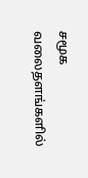சமூக வலைதளங்களில்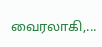வைரலாகி,...